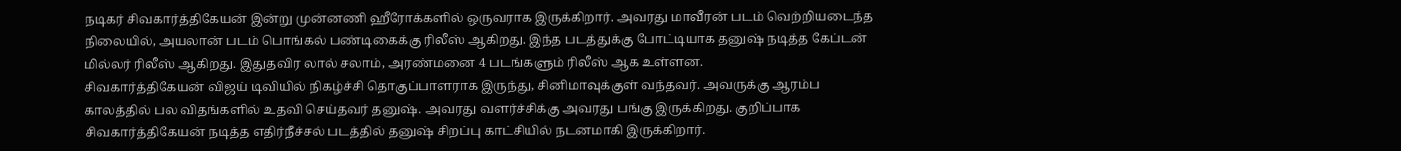நடிகர் சிவகார்த்திகேயன் இன்று முன்னணி ஹீரோக்களில் ஒருவராக இருக்கிறார். அவரது மாவீரன் படம் வெற்றியடைந்த நிலையில், அயலான் படம் பொங்கல் பண்டிகைக்கு ரிலீஸ் ஆகிறது. இந்த படத்துக்கு போட்டியாக தனுஷ் நடித்த கேப்டன் மில்லர் ரிலீஸ் ஆகிறது. இதுதவிர லால் சலாம், அரண்மனை 4 படங்களும் ரிலீஸ் ஆக உள்ளன.
சிவகார்த்திகேயன் விஜய் டிவியில் நிகழ்ச்சி தொகுப்பாளராக இருந்து, சினிமாவுக்குள் வந்தவர். அவருக்கு ஆரம்ப காலத்தில் பல விதங்களில் உதவி செய்தவர் தனுஷ். அவரது வளர்ச்சிக்கு அவரது பங்கு இருக்கிறது. குறிப்பாக சிவகார்த்திகேயன் நடித்த எதிர்நீச்சல் படத்தில் தனுஷ் சிறப்பு காட்சியில் நடனமாகி இருக்கிறார்.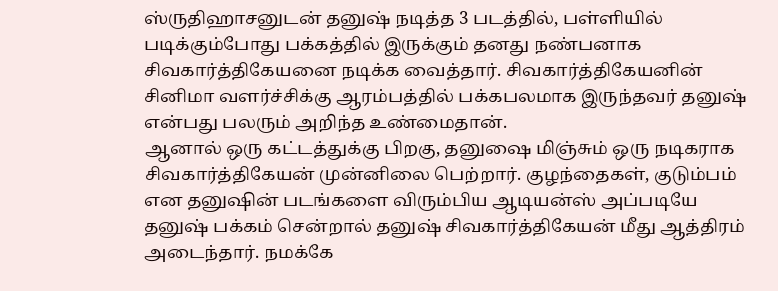ஸ்ருதிஹாசனுடன் தனுஷ் நடித்த 3 படத்தில், பள்ளியில் படிக்கும்போது பக்கத்தில் இருக்கும் தனது நண்பனாக சிவகார்த்திகேயனை நடிக்க வைத்தார். சிவகார்த்திகேயனின் சினிமா வளர்ச்சிக்கு ஆரம்பத்தில் பக்கபலமாக இருந்தவர் தனுஷ் என்பது பலரும் அறிந்த உண்மைதான்.
ஆனால் ஒரு கட்டத்துக்கு பிறகு, தனுஷை மிஞ்சும் ஒரு நடிகராக சிவகார்த்திகேயன் முன்னிலை பெற்றார். குழந்தைகள், குடும்பம் என தனுஷின் படங்களை விரும்பிய ஆடியன்ஸ் அப்படியே தனுஷ் பக்கம் சென்றால் தனுஷ் சிவகார்த்திகேயன் மீது ஆத்திரம் அடைந்தார். நமக்கே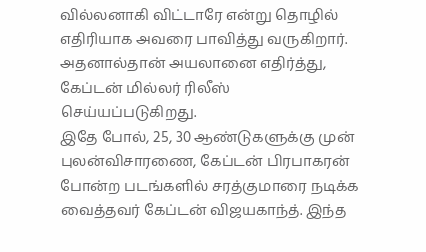வில்லனாகி விட்டாரே என்று தொழில் எதிரியாக அவரை பாவித்து வருகிறார். அதனால்தான் அயலானை எதிர்த்து, கேப்டன் மில்லர் ரிலீஸ் செய்யப்படுகிறது.
இதே போல், 25, 30 ஆண்டுகளுக்கு முன் புலன்விசாரணை, கேப்டன் பிரபாகரன் போன்ற படங்களில் சரத்குமாரை நடிக்க வைத்தவர் கேப்டன் விஜயகாந்த். இந்த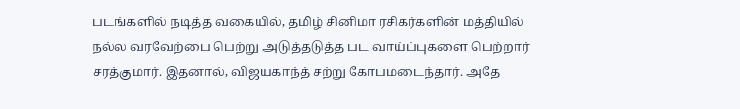படங்களில் நடித்த வகையில், தமிழ் சினிமா ரசிகர்களின் மத்தியில் நல்ல வரவேற்பை பெற்று அடுத்தடுத்த பட வாய்ப்புகளை பெற்றார் சரத்குமார். இதனால், விஜயகாந்த் சற்று கோபமடைந்தார். அதே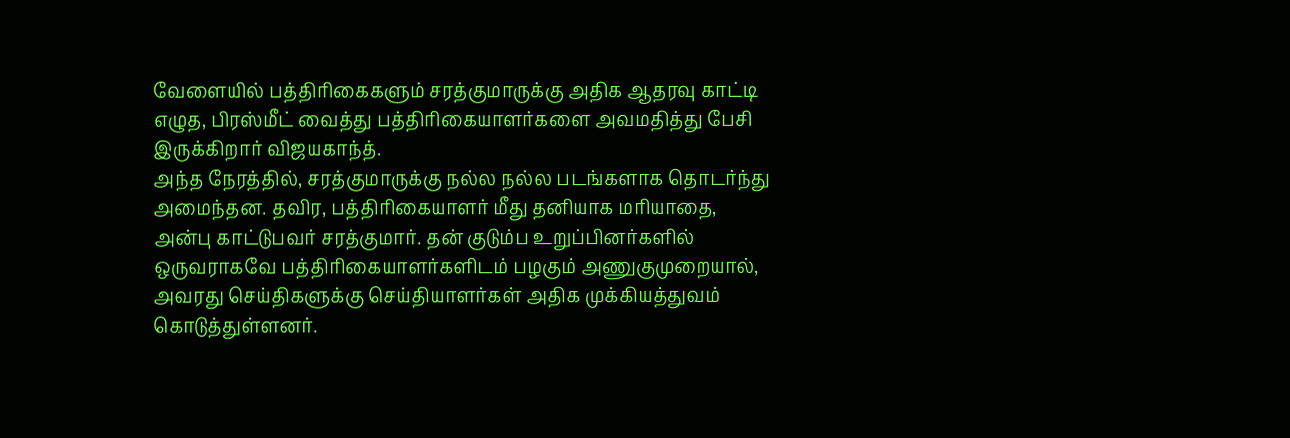வேளையில் பத்திரிகைகளும் சரத்குமாருக்கு அதிக ஆதரவு காட்டி எழுத, பிரஸ்மீட் வைத்து பத்திரிகையாளர்களை அவமதித்து பேசி இருக்கிறார் விஜயகாந்த்.
அந்த நேரத்தில், சரத்குமாருக்கு நல்ல நல்ல படங்களாக தொடர்ந்து அமைந்தன. தவிர, பத்திரிகையாளர் மீது தனியாக மரியாதை, அன்பு காட்டுபவர் சரத்குமார். தன் குடும்ப உறுப்பினர்களில் ஒருவராகவே பத்திரிகையாளர்களிடம் பழகும் அணுகுமுறையால், அவரது செய்திகளுக்கு செய்தியாளர்கள் அதிக முக்கியத்துவம் கொடுத்துள்ளனர்.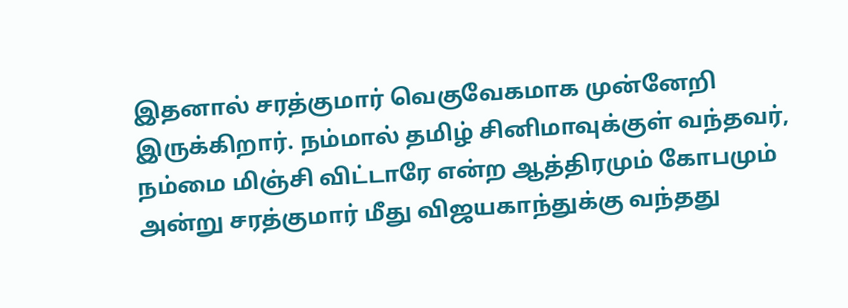இதனால் சரத்குமார் வெகுவேகமாக முன்னேறி இருக்கிறார். நம்மால் தமிழ் சினிமாவுக்குள் வந்தவர், நம்மை மிஞ்சி விட்டாரே என்ற ஆத்திரமும் கோபமும் அன்று சரத்குமார் மீது விஜயகாந்துக்கு வந்தது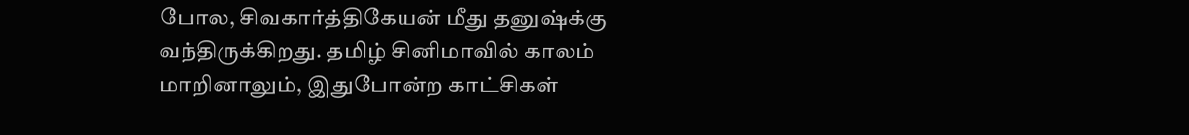போல, சிவகார்த்திகேயன் மீது தனுஷ்க்கு வந்திருக்கிறது. தமிழ் சினிமாவில் காலம் மாறினாலும், இதுபோன்ற காட்சிகள்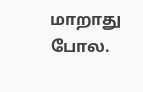மாறாது போல.